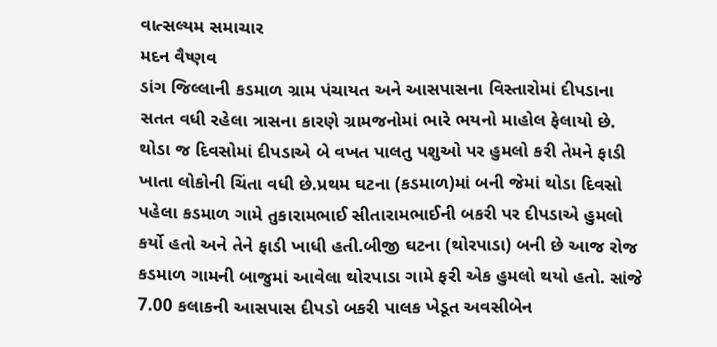વાત્સલ્યમ સમાચાર
મદન વૈષ્ણવ
ડાંગ જિલ્લાની કડમાળ ગ્રામ પંચાયત અને આસપાસના વિસ્તારોમાં દીપડાના સતત વધી રહેલા ત્રાસના કારણે ગ્રામજનોમાં ભારે ભયનો માહોલ ફેલાયો છે. થોડા જ દિવસોમાં દીપડાએ બે વખત પાલતુ પશુઓ પર હુમલો કરી તેમને ફાડી ખાતા લોકોની ચિંતા વધી છે.પ્રથમ ઘટના (કડમાળ)માં બની જેમાં થોડા દિવસો પહેલા કડમાળ ગામે તુકારામભાઈ સીતારામભાઈની બકરી પર દીપડાએ હુમલો કર્યો હતો અને તેને ફાડી ખાધી હતી.બીજી ઘટના (થોરપાડા) બની છે આજ રોજ કડમાળ ગામની બાજુમાં આવેલા થોરપાડા ગામે ફરી એક હુમલો થયો હતો. સાંજે 7.00 કલાકની આસપાસ દીપડો બકરી પાલક ખેડૂત અવસીબેન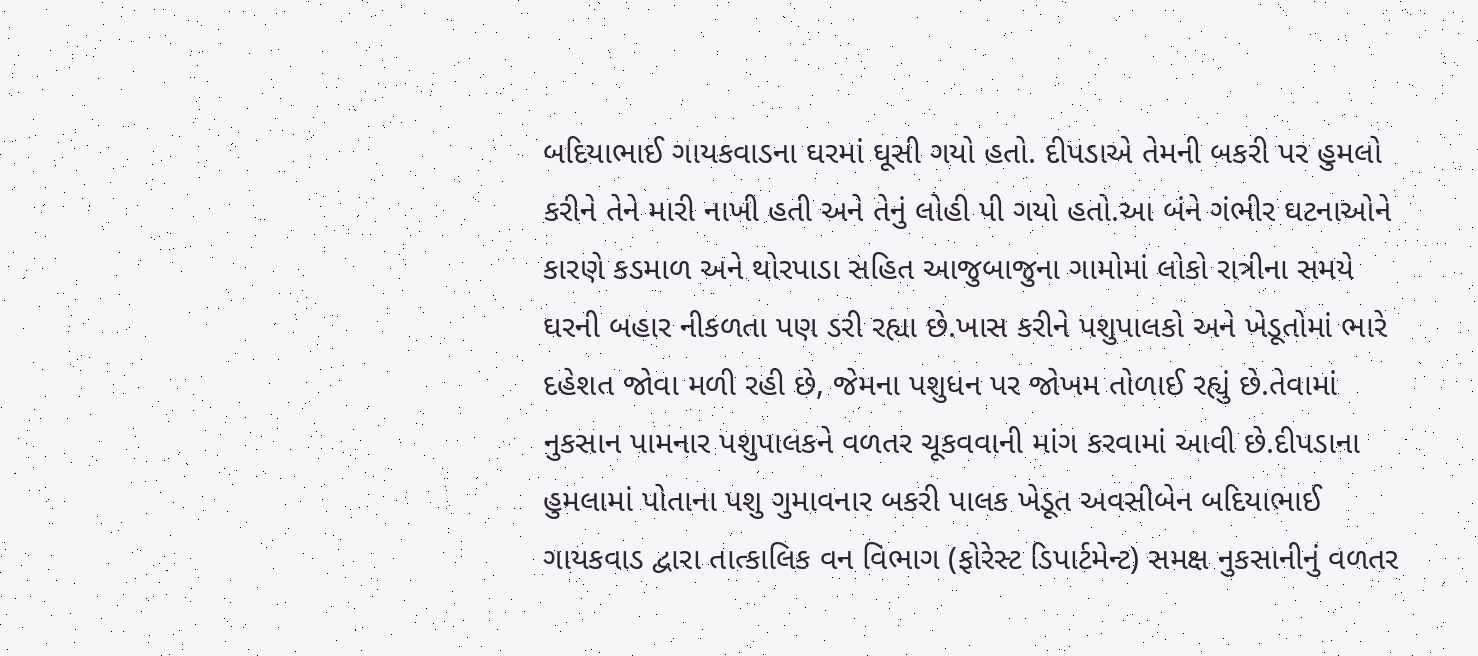બદિયાભાઈ ગાયકવાડના ઘરમાં ઘૂસી ગયો હતો. દીપડાએ તેમની બકરી પર હુમલો કરીને તેને મારી નાખી હતી અને તેનું લોહી પી ગયો હતો.આ બંને ગંભીર ઘટનાઓને કારણે કડમાળ અને થોરપાડા સહિત આજુબાજુના ગામોમાં લોકો રાત્રીના સમયે ઘરની બહાર નીકળતા પણ ડરી રહ્યા છે.ખાસ કરીને પશુપાલકો અને ખેડૂતોમાં ભારે દહેશત જોવા મળી રહી છે, જેમના પશુધન પર જોખમ તોળાઈ રહ્યું છે.તેવામાં નુકસાન પામનાર પશુપાલકને વળતર ચૂકવવાની માંગ કરવામાં આવી છે.દીપડાના હુમલામાં પોતાના પશુ ગુમાવનાર બકરી પાલક ખેડૂત અવસીબેન બદિયાભાઈ ગાયકવાડ દ્વારા તાત્કાલિક વન વિભાગ (ફોરેસ્ટ ડિપાર્ટમેન્ટ) સમક્ષ નુકસાનીનું વળતર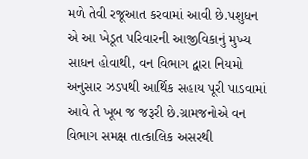મળે તેવી રજૂઆત કરવામાં આવી છે.પશુધન એ આ ખેડૂત પરિવારની આજીવિકાનું મુખ્ય સાધન હોવાથી, વન વિભાગ દ્વારા નિયમો અનુસાર ઝડપથી આર્થિક સહાય પૂરી પાડવામાં આવે તે ખૂબ જ જરૂરી છે.ગ્રામજનોએ વન વિભાગ સમક્ષ તાત્કાલિક અસરથી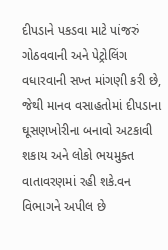દીપડાને પકડવા માટે પાંજરું ગોઠવવાની અને પેટ્રોલિંગ વધારવાની સખ્ત માંગણી કરી છે, જેથી માનવ વસાહતોમાં દીપડાના ઘૂસણખોરીના બનાવો અટકાવી શકાય અને લોકો ભયમુક્ત વાતાવરણમાં રહી શકે.વન વિભાગને અપીલ છે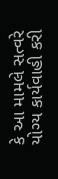કે આ મામલે સત્વરે યોગ્ય કાર્યવાહી કરી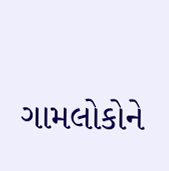ગામલોકોને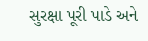સુરક્ષા પૂરી પાડે અને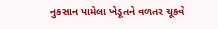નુકસાન પામેલા ખેડૂતને વળતર ચૂકવે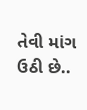તેવી માંગ ઉઠી છે..